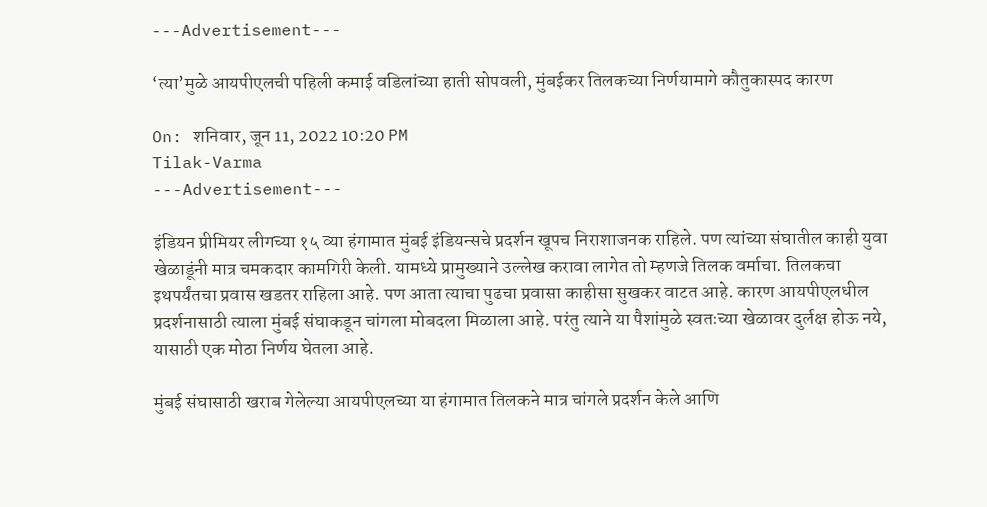---Advertisement---

‘त्या’मुळे आयपीएलची पहिली कमाई वडिलांच्या हाती सोपवली, मुंबईकर तिलकच्या निर्णयामागे कौतुकास्पद कारण

On: शनिवार, जून 11, 2022 10:20 PM
Tilak-Varma
---Advertisement---

इंडियन प्रीमियर लीगच्या १५ व्या हंगामात मुंबई इंडियन्सचे प्रदर्शन खूपच निराशाजनक राहिले. पण त्यांच्या संघातील काही युवा खेळाडूंनी मात्र चमकदार कामगिरी केली. यामध्ये प्रामुख्याने उल्लेख करावा लागेत तो म्हणजे तिलक वर्माचा. तिलकचा इथपर्यंतचा प्रवास खडतर राहिला आहे. पण आता त्याचा पुढचा प्रवासा काहीसा सुखकर वाटत आहे. कारण आयपीएलधील प्रदर्शनासाठी त्याला मुंबई संघाकडून चांगला मोबदला मिळाला आहे. परंतु त्याने या पैशांमुळे स्वतःच्या खेळावर दुर्लक्ष होऊ नये, यासाठी एक मोठा निर्णय घेतला आहे.

मुंबई संघासाठी खराब गेलेल्या आयपीएलच्या या हंगामात तिलकने मात्र चांगले प्रदर्शन केले आणि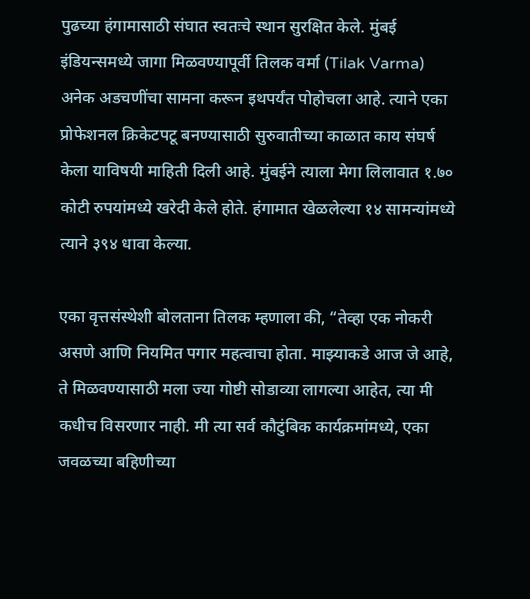पुढच्या हंगामासाठी संघात स्वतःचे स्थान सुरक्षित केले. मुंबई इंडियन्समध्ये जागा मिळवण्यापूर्वी तिलक वर्मा (Tilak Varma) अनेक अडचणींचा सामना करून इथपर्यंत पोहोचला आहे. त्याने एका प्रोफेशनल क्रिकेटपटू बनण्यासाठी सुरुवातीच्या काळात काय संघर्ष केला याविषयी माहिती दिली आहे. मुंबईने त्याला मेगा लिलावात १.७० कोटी रुपयांमध्ये खरेदी केले होते. हंगामात खेळलेल्या १४ सामन्यांमध्ये त्याने ३९४ धावा केल्या.

एका वृत्तसंस्थेशी बोलताना तिलक म्हणाला की, “तेव्हा एक नोकरी असणे आणि नियमित पगार महत्वाचा होता. माझ्याकडे आज जे आहे, ते मिळवण्यासाठी मला ज्या गोष्टी सोडाव्या लागल्या आहेत, त्या मी कधीच विसरणार नाही. मी त्या सर्व कौटुंबिक कार्यक्रमांमध्ये, एका जवळच्या बहिणीच्या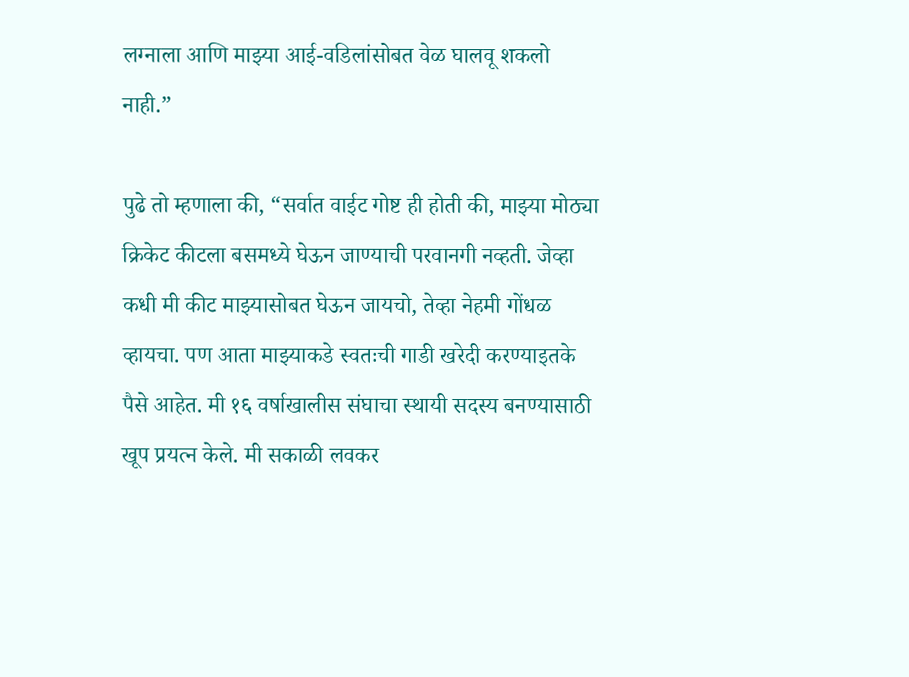लग्नाला आणि माझ्या आई-वडिलांसोबत वेळ घालवू शकलो नाही.”

पुढे तो म्हणाला की, “सर्वात वाईट गोष्ट ही होती की, माझ्या मोठ्या क्रिकेट कीटला बसमध्ये घेऊन जाण्याची परवानगी नव्हती. जेव्हा कधी मी कीट माझ्यासोबत घेऊन जायचो, तेव्हा नेहमी गोंधळ व्हायचा. पण आता माझ्याकडे स्वतःची गाडी खरेदी करण्याइतके पैसे आहेत. मी १६ वर्षाखालीस संघाचा स्थायी सदस्य बनण्यासाठी खूप प्रयत्न केले. मी सकाळी लवकर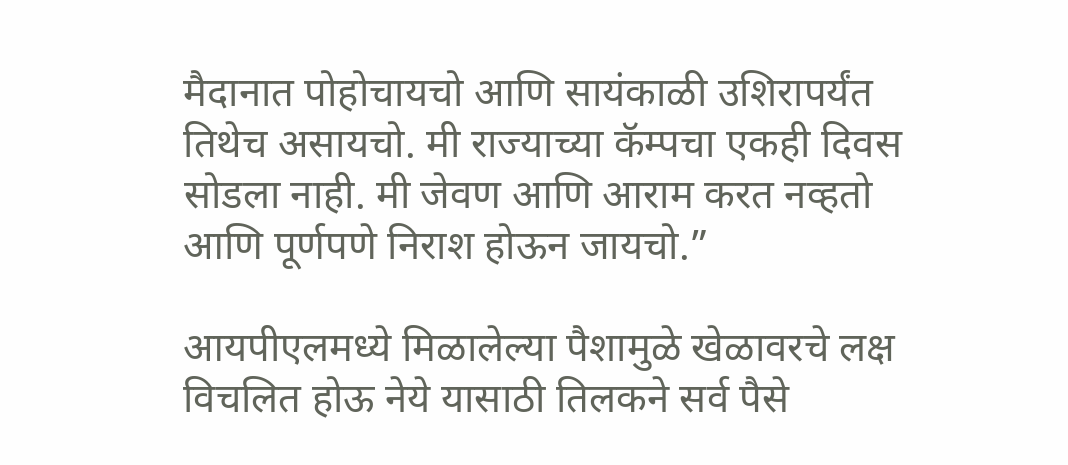मैदानात पोहोचायचो आणि सायंकाळी उशिरापर्यंत तिथेच असायचो. मी राज्याच्या कॅम्पचा एकही दिवस सोडला नाही. मी जेवण आणि आराम करत नव्हतो आणि पूर्णपणे निराश होऊन जायचो.”

आयपीएलमध्ये मिळालेल्या पैशामुळे खेळावरचे लक्ष विचलित होऊ नेये यासाठी तिलकने सर्व पैसे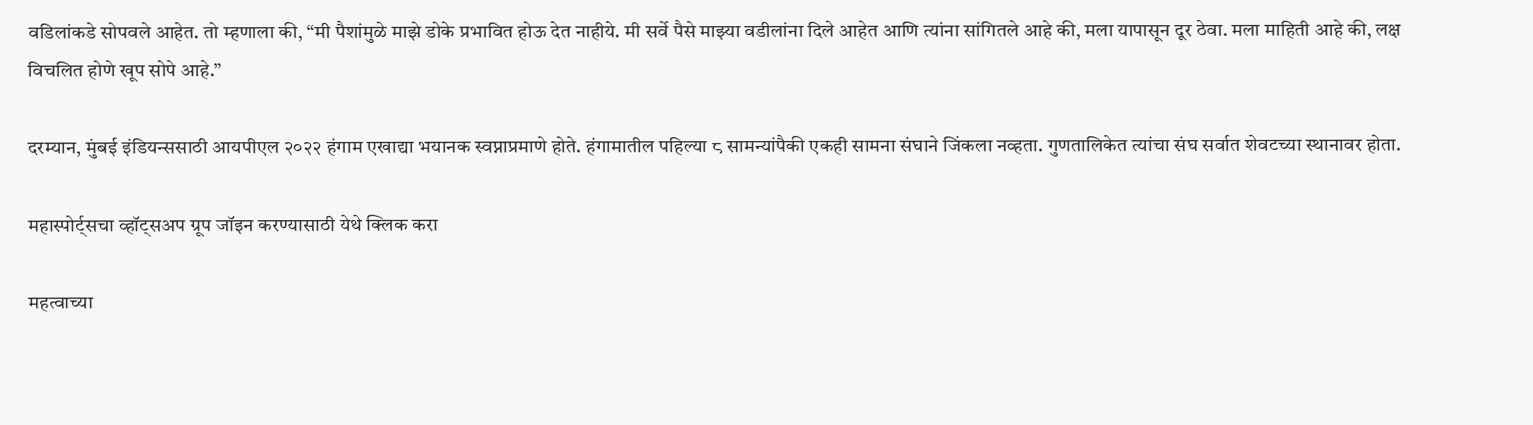वडिलांकडे सोपवले आहेत. तो म्हणाला की, “मी पैशांमुळे माझे डोके प्रभावित होऊ देत नाहीये. मी सर्वे पैसे माझ्या वडीलांना दिले आहेत आणि त्यांना सांगितले आहे की, मला यापासून दूर ठेवा. मला माहिती आहे की, लक्ष विचलित होणे खूप सोपे आहे.”

दरम्यान, मुंबई इंडियन्ससाठी आयपीएल २०२२ हंगाम एखाद्या भयानक स्वप्नाप्रमाणे होते. हंगामातील पहिल्या ८ सामन्यांपैकी एकही सामना संघाने जिंकला नव्हता. गुणतालिकेत त्यांचा संघ सर्वात शेवटच्या स्थानावर होता.

महास्पोर्ट्सचा व्हॉट्सअप ग्रूप जॉइन करण्यासाठी येथे क्लिक करा

महत्वाच्या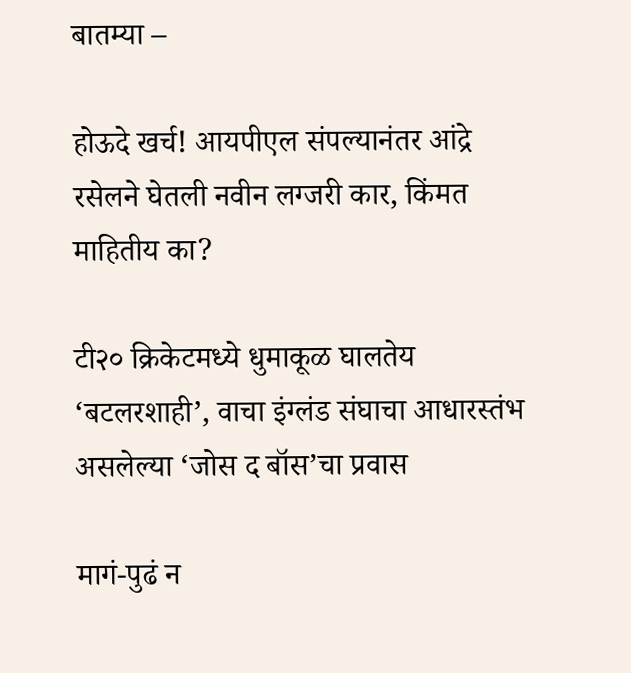बातम्या –

होऊदे खर्च! आयपीएल संपल्यानंतर आंद्रे रसेलने घेतली नवीन लग्जरी कार, किंमत माहितीय का?

टी२० क्रिकेटमध्ये धुमाकूळ घालतेय ‘बटलरशाही’, वाचा इंग्लंड संघाचा आधारस्तंभ असलेल्या ‘जोस द बॉस’चा प्रवास

मागं-पुढं न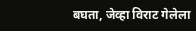बघता, जेव्हा विराट गेलेला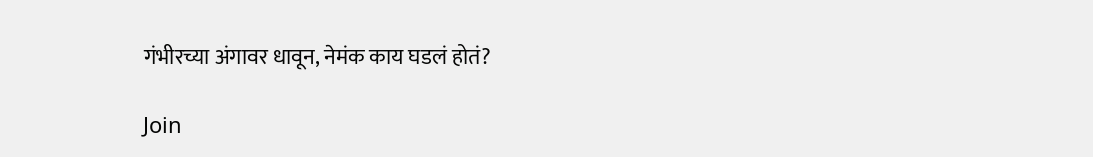गंभीरच्या अंगावर धावून, नेमंक काय घडलं होतं?

Join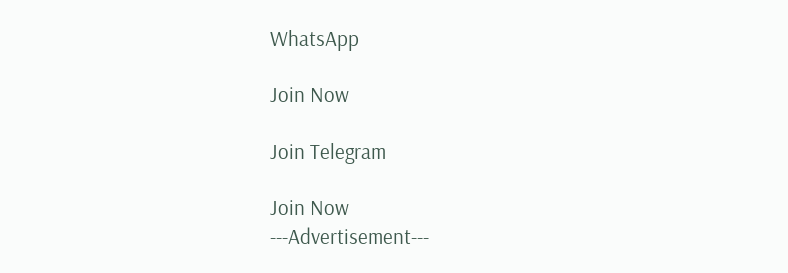WhatsApp

Join Now

Join Telegram

Join Now
---Advertisement---